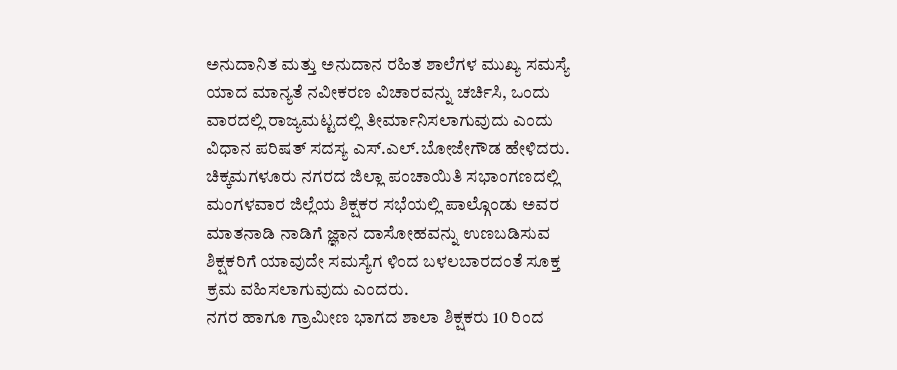ಅನುದಾನಿತ ಮತ್ತು ಅನುದಾನ ರಹಿತ ಶಾಲೆಗಳ ಮುಖ್ಯ ಸಮಸ್ಯೆ ಯಾದ ಮಾನ್ಯತೆ ನವೀಕರಣ ವಿಚಾರವನ್ನು ಚರ್ಚಿಸಿ, ಒಂದು ವಾರದಲ್ಲಿ ರಾಜ್ಯಮಟ್ಟದಲ್ಲಿ ತೀರ್ಮಾನಿಸಲಾಗುವುದು ಎಂದು ವಿಧಾನ ಪರಿಷತ್ ಸದಸ್ಯ ಎಸ್.ಎಲ್.ಬೋಜೇಗೌಡ ಹೇಳಿದರು.
ಚಿಕ್ಕಮಗಳೂರು ನಗರದ ಜಿಲ್ಲಾ ಪಂಚಾಯಿತಿ ಸಭಾಂಗಣದಲ್ಲಿ ಮಂಗಳವಾರ ಜಿಲ್ಲೆಯ ಶಿಕ್ಷಕರ ಸಭೆಯಲ್ಲಿ ಪಾಲ್ಗೊಂಡು ಅವರ ಮಾತನಾಡಿ ನಾಡಿಗೆ ಜ್ಞಾನ ದಾಸೋಹವನ್ನು ಉಣಬಡಿಸುವ ಶಿಕ್ಷಕರಿಗೆ ಯಾವುದೇ ಸಮಸ್ಯೆಗ ಳಿಂದ ಬಳಲಬಾರದಂತೆ ಸೂಕ್ತ ಕ್ರಮ ವಹಿಸಲಾಗುವುದು ಎಂದರು.
ನಗರ ಹಾಗೂ ಗ್ರಾಮೀಣ ಭಾಗದ ಶಾಲಾ ಶಿಕ್ಷಕರು 10 ರಿಂದ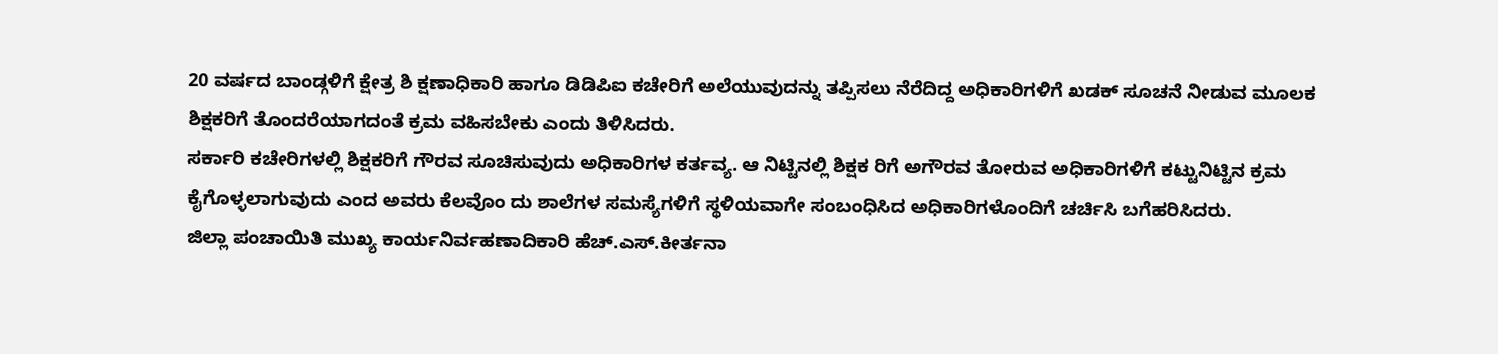20 ವರ್ಷದ ಬಾಂಡ್ಗಳಿಗೆ ಕ್ಷೇತ್ರ ಶಿ ಕ್ಷಣಾಧಿಕಾರಿ ಹಾಗೂ ಡಿಡಿಪಿಐ ಕಚೇರಿಗೆ ಅಲೆಯುವುದನ್ನು ತಪ್ಪಿಸಲು ನೆರೆದಿದ್ದ ಅಧಿಕಾರಿಗಳಿಗೆ ಖಡಕ್ ಸೂಚನೆ ನೀಡುವ ಮೂಲಕ ಶಿಕ್ಷಕರಿಗೆ ತೊಂದರೆಯಾಗದಂತೆ ಕ್ರಮ ವಹಿಸಬೇಕು ಎಂದು ತಿಳಿಸಿದರು.
ಸರ್ಕಾರಿ ಕಚೇರಿಗಳಲ್ಲಿ ಶಿಕ್ಷಕರಿಗೆ ಗೌರವ ಸೂಚಿಸುವುದು ಅಧಿಕಾರಿಗಳ ಕರ್ತವ್ಯ. ಆ ನಿಟ್ಟಿನಲ್ಲಿ ಶಿಕ್ಷಕ ರಿಗೆ ಅಗೌರವ ತೋರುವ ಅಧಿಕಾರಿಗಳಿಗೆ ಕಟ್ಟುನಿಟ್ಟಿನ ಕ್ರಮ ಕೈಗೊಳ್ಳಲಾಗುವುದು ಎಂದ ಅವರು ಕೆಲವೊಂ ದು ಶಾಲೆಗಳ ಸಮಸ್ಯೆಗಳಿಗೆ ಸ್ಥಳಿಯವಾಗೇ ಸಂಬಂಧಿಸಿದ ಅಧಿಕಾರಿಗಳೊಂದಿಗೆ ಚರ್ಚಿಸಿ ಬಗೆಹರಿಸಿದರು.
ಜಿಲ್ಲಾ ಪಂಚಾಯಿತಿ ಮುಖ್ಯ ಕಾರ್ಯನಿರ್ವಹಣಾದಿಕಾರಿ ಹೆಚ್.ಎಸ್.ಕೀರ್ತನಾ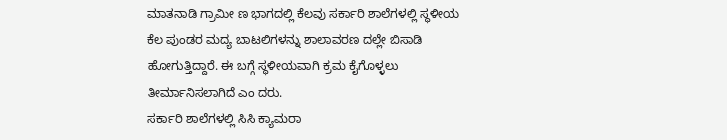ಮಾತನಾಡಿ ಗ್ರಾಮೀ ಣ ಭಾಗದಲ್ಲಿ ಕೆಲವು ಸರ್ಕಾರಿ ಶಾಲೆಗಳಲ್ಲಿ ಸ್ಥಳೀಯ ಕೆಲ ಪುಂಡರ ಮದ್ಯ ಬಾಟಲಿಗಳನ್ನು ಶಾಲಾವರಣ ದಲ್ಲೇ ಬಿಸಾಡಿ ಹೋಗುತ್ತಿದ್ದಾರೆ. ಈ ಬಗ್ಗೆ ಸ್ಥಳೀಯವಾಗಿ ಕ್ರಮ ಕೈಗೊಳ್ಳಲು ತೀರ್ಮಾನಿಸಲಾಗಿದೆ ಎಂ ದರು.
ಸರ್ಕಾರಿ ಶಾಲೆಗಳಲ್ಲಿ ಸಿಸಿ ಕ್ಯಾಮರಾ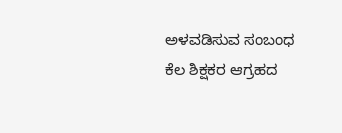ಅಳವಡಿಸುವ ಸಂಬಂಧ ಕೆಲ ಶಿಕ್ಷಕರ ಆಗ್ರಹದ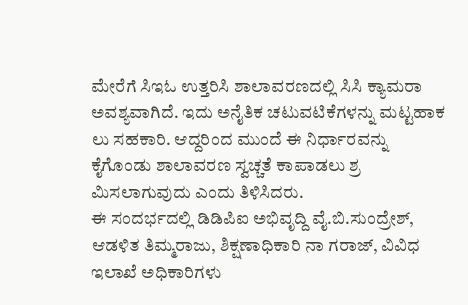ಮೇರೆಗೆ ಸಿಇಓ ಉತ್ತರಿಸಿ ಶಾಲಾವರಣದಲ್ಲಿ ಸಿಸಿ ಕ್ಯಾಮರಾ ಅವಶ್ಯವಾಗಿದೆ. ಇದು ಅನೈತಿಕ ಚಟುವಟಿಕೆಗಳನ್ನು ಮಟ್ಟಹಾಕ ಲು ಸಹಕಾರಿ. ಆದ್ದರಿಂದ ಮುಂದೆ ಈ ನಿರ್ಧಾರವನ್ನು ಕೈಗೊಂಡು ಶಾಲಾವರಣ ಸ್ವಚ್ಚತೆ ಕಾಪಾಡಲು ಶ್ರ ಮಿಸಲಾಗುವುದು ಎಂದು ತಿಳಿಸಿದರು.
ಈ ಸಂದರ್ಭದಲ್ಲಿ ಡಿಡಿಪಿಐ ಅಭಿವೃದ್ದಿ ವೈ.ಬಿ.ಸುಂದ್ರೇಶ್, ಆಡಳಿತ ತಿಮ್ಮರಾಜು, ಶಿಕ್ಷಣಾಧಿಕಾರಿ ನಾ ಗರಾಜ್, ವಿವಿಧ ಇಲಾಖೆ ಅಧಿಕಾರಿಗಳು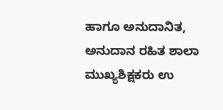ಹಾಗೂ ಅನುದಾನಿತ, ಅನುದಾನ ರಹಿತ ಶಾಲಾ ಮುಖ್ಯಶಿಕ್ಷಕರು ಉ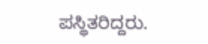ಪಸ್ಥಿತರಿದ್ದರು.